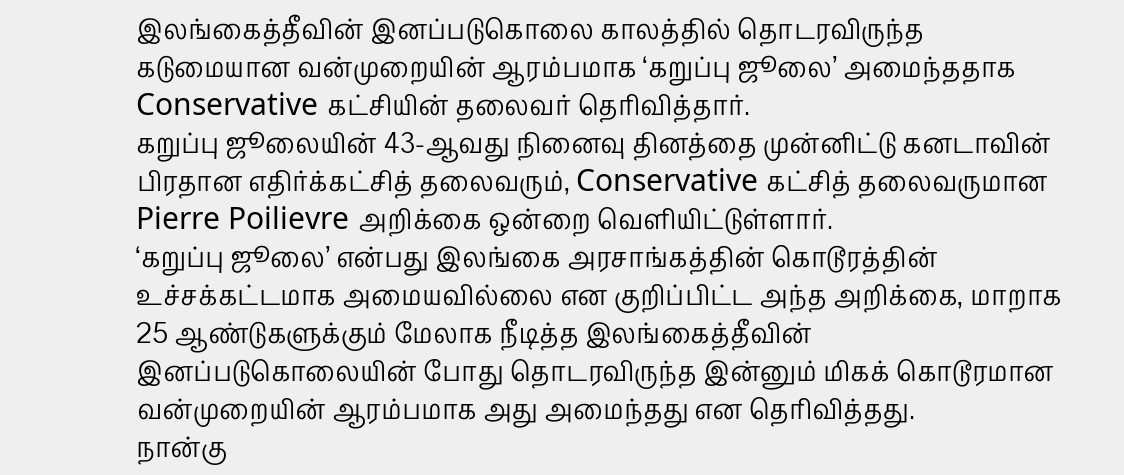இலங்கைத்தீவின் இனப்படுகொலை காலத்தில் தொடரவிருந்த கடுமையான வன்முறையின் ஆரம்பமாக ‘கறுப்பு ஜூலை’ அமைந்ததாக Conservative கட்சியின் தலைவர் தெரிவித்தார்.
கறுப்பு ஜூலையின் 43-ஆவது நினைவு தினத்தை முன்னிட்டு கனடாவின் பிரதான எதிர்க்கட்சித் தலைவரும், Conservative கட்சித் தலைவருமான Pierre Poilievre அறிக்கை ஒன்றை வெளியிட்டுள்ளார்.
‘கறுப்பு ஜூலை’ என்பது இலங்கை அரசாங்கத்தின் கொடூரத்தின் உச்சக்கட்டமாக அமையவில்லை என குறிப்பிட்ட அந்த அறிக்கை, மாறாக 25 ஆண்டுகளுக்கும் மேலாக நீடித்த இலங்கைத்தீவின் இனப்படுகொலையின் போது தொடரவிருந்த இன்னும் மிகக் கொடூரமான வன்முறையின் ஆரம்பமாக அது அமைந்தது என தெரிவித்தது.
நான்கு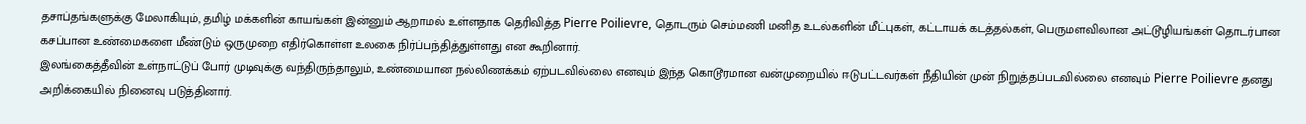தசாப்தங்களுக்கு மேலாகியும், தமிழ் மக்களின் காயங்கள் இன்னும் ஆறாமல் உள்ளதாக தெரிவித்த Pierre Poilievre, தொடரும் செம்மணி மனித உடல்களின் மீட்புகள், கட்டாயக் கடத்தல்கள், பெருமளவிலான அட்டூழியங்கள் தொடர்பான கசப்பான உண்மைகளை மீண்டும் ஒருமுறை எதிர்கொள்ள உலகை நிர்ப்பந்தித்துள்ளது என கூறினார்.
இலங்கைத்தீவின் உள்நாட்டுப் போர் முடிவுக்கு வந்திருந்தாலும், உண்மையான நல்லிணக்கம் ஏற்படவில்லை எனவும் இந்த கொடூரமான வன்முறையில் ஈடுபட்டவர்கள் நீதியின் முன் நிறுத்தப்படவில்லை எனவும் Pierre Poilievre தனது அறிக்கையில் நினைவு படுத்தினார்.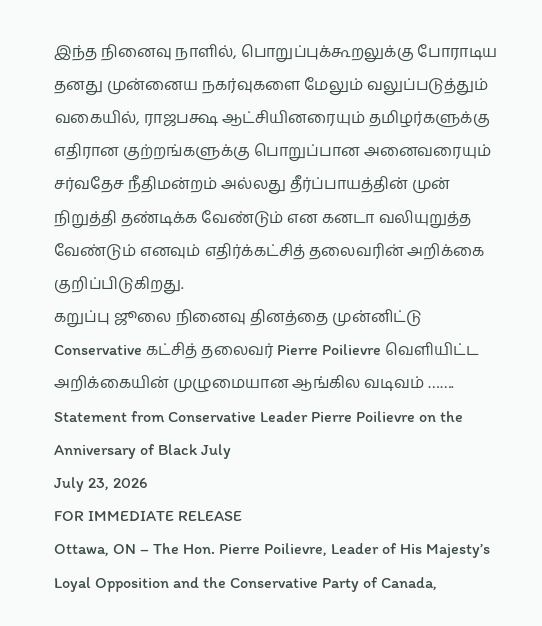இந்த நினைவு நாளில், பொறுப்புக்கூறலுக்கு போராடிய தனது முன்னைய நகர்வுகளை மேலும் வலுப்படுத்தும் வகையில், ராஜபக்ஷ ஆட்சியினரையும் தமிழர்களுக்கு எதிரான குற்றங்களுக்கு பொறுப்பான அனைவரையும் சர்வதேச நீதிமன்றம் அல்லது தீர்ப்பாயத்தின் முன் நிறுத்தி தண்டிக்க வேண்டும் என கனடா வலியுறுத்த வேண்டும் எனவும் எதிர்க்கட்சித் தலைவரின் அறிக்கை குறிப்பிடுகிறது.
கறுப்பு ஜூலை நினைவு தினத்தை முன்னிட்டு Conservative கட்சித் தலைவர் Pierre Poilievre வெளியிட்ட அறிக்கையின் முழுமையான ஆங்கில வடிவம் …….
Statement from Conservative Leader Pierre Poilievre on the Anniversary of Black July
July 23, 2026
FOR IMMEDIATE RELEASE
Ottawa, ON – The Hon. Pierre Poilievre, Leader of His Majesty’s Loyal Opposition and the Conservative Party of Canada,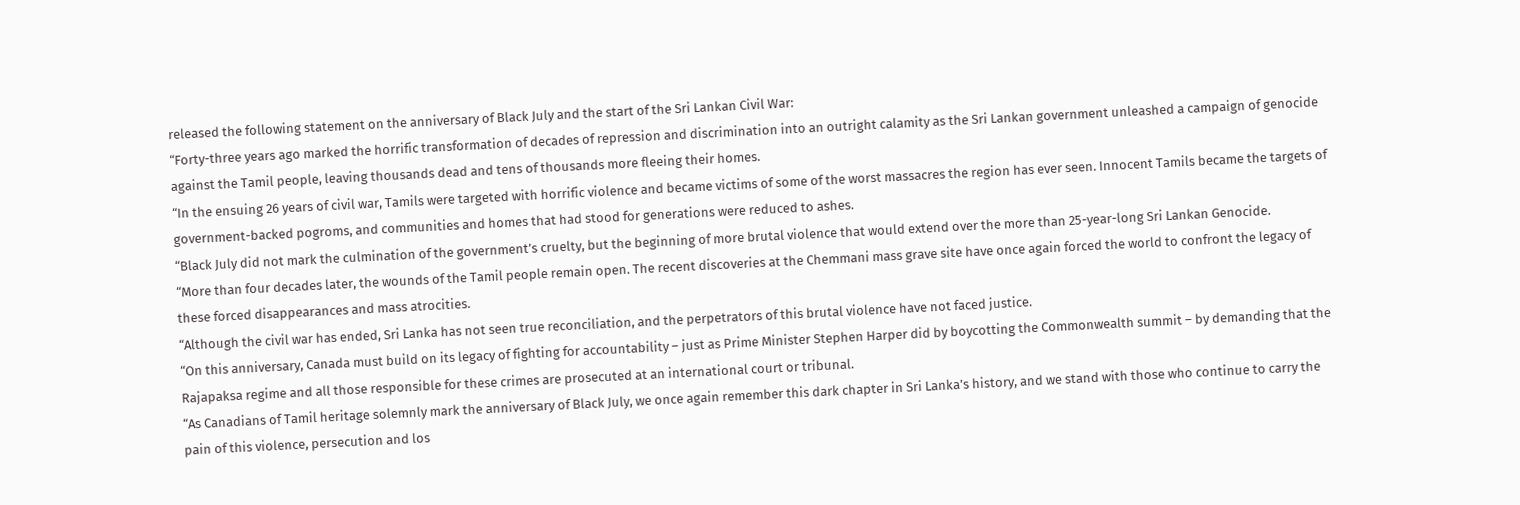released the following statement on the anniversary of Black July and the start of the Sri Lankan Civil War:
“Forty-three years ago marked the horrific transformation of decades of repression and discrimination into an outright calamity as the Sri Lankan government unleashed a campaign of genocide against the Tamil people, leaving thousands dead and tens of thousands more fleeing their homes.
“In the ensuing 26 years of civil war, Tamils were targeted with horrific violence and became victims of some of the worst massacres the region has ever seen. Innocent Tamils became the targets of government-backed pogroms, and communities and homes that had stood for generations were reduced to ashes.
“Black July did not mark the culmination of the government’s cruelty, but the beginning of more brutal violence that would extend over the more than 25-year-long Sri Lankan Genocide.
“More than four decades later, the wounds of the Tamil people remain open. The recent discoveries at the Chemmani mass grave site have once again forced the world to confront the legacy of these forced disappearances and mass atrocities.
“Although the civil war has ended, Sri Lanka has not seen true reconciliation, and the perpetrators of this brutal violence have not faced justice.
“On this anniversary, Canada must build on its legacy of fighting for accountability – just as Prime Minister Stephen Harper did by boycotting the Commonwealth summit – by demanding that the Rajapaksa regime and all those responsible for these crimes are prosecuted at an international court or tribunal.
“As Canadians of Tamil heritage solemnly mark the anniversary of Black July, we once again remember this dark chapter in Sri Lanka’s history, and we stand with those who continue to carry the pain of this violence, persecution and los